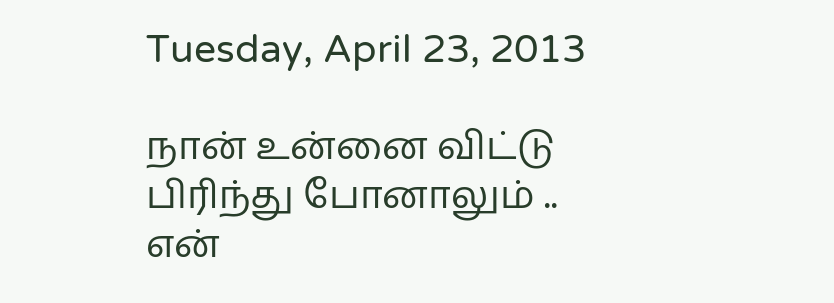Tuesday, April 23, 2013

நான் உன்னை விட்டு
பிரிந்து போனாலும் ..
என்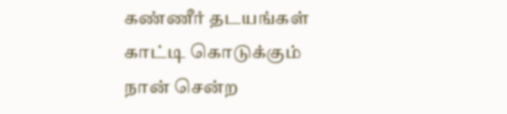கண்ணீர் தடயங்கள்
காட்டி கொடுக்கும்
நான் சென்ற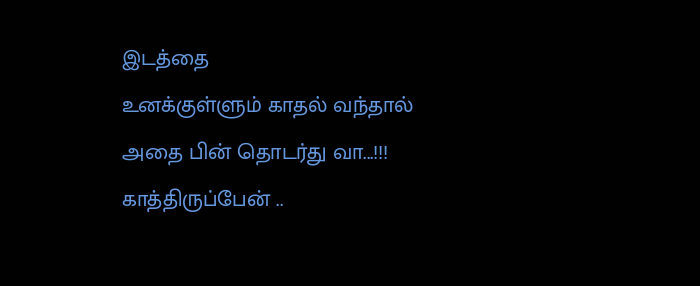இடத்தை
உனக்குள்ளும் காதல் வந்தால்
அதை பின் தொடர்து வா...!!!
காத்திருப்பேன் ..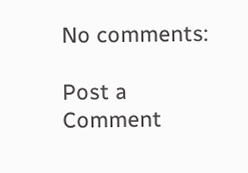No comments:

Post a Comment